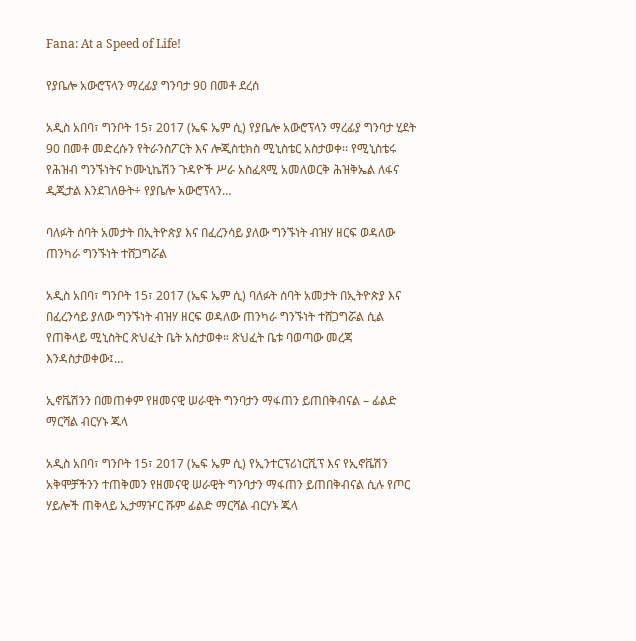Fana: At a Speed of Life!

የያቤሎ አውሮፕላን ማረፊያ ግንባታ 90 በመቶ ደረሰ

አዲስ አበባ፣ ግንቦት 15፣ 2017 (ኤፍ ኤም ሲ) የያቤሎ አውሮፕላን ማረፊያ ግንባታ ሂደት 90 በመቶ መድረሱን የትራንስፖርት እና ሎጂስቲክስ ሚኒስቴር አስታወቀ፡፡ የሚኒስቴሩ የሕዝብ ግንኙነትና ኮሙኒኬሽን ጉዳዮች ሥራ አስፈጻሚ አመለወርቅ ሕዝቅኤል ለፋና ዲጂታል እንደገለፁት÷ የያቤሎ አውሮፕላን…

ባለፉት ሰባት አመታት በኢትዮጵያ እና በፈረንሳይ ያለው ግንኙነት ብዝሃ ዘርፍ ወዳለው ጠንካራ ግንኙነት ተሸጋግሯል

አዲስ አበባ፣ ግንቦት 15፣ 2017 (ኤፍ ኤም ሲ) ባለፉት ሰባት አመታት በኢትዮጵያ እና በፈረንሳይ ያለው ግንኙነት ብዝሃ ዘርፍ ወዳለው ጠንካራ ግንኙነት ተሸጋግሯል ሲል የጠቅላይ ሚኒስትር ጽህፈት ቤት አስታወቀ። ጽህፈት ቤቱ ባወጣው መረጃ እንዳስታወቀው፤…

ኢኖቬሽንን በመጠቀም የዘመናዊ ሠራዊት ግንባታን ማፋጠን ይጠበቅብናል – ፊልድ ማርሻል ብርሃኑ ጁላ

አዲስ አበባ፣ ግንቦት 15፣ 2017 (ኤፍ ኤም ሲ) የኢንተርፕሪነርሺፕ እና የኢኖቬሽን አቅሞቻችንን ተጠቅመን የዘመናዊ ሠራዊት ግንባታን ማፋጠን ይጠበቅብናል ሲሉ የጦር ሃይሎች ጠቅላይ ኢታማዦር ሹም ፊልድ ማርሻል ብርሃኑ ጁላ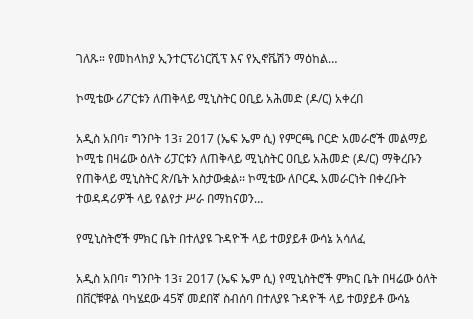ገለጹ። የመከላከያ ኢንተርፕሪነርሺፕ እና የኢኖቬሽን ማዕከል…

ኮሚቴው ሪፖርቱን ለጠቅላይ ሚኒስትር ዐቢይ አሕመድ (ዶ/ር) አቀረበ

አዲስ አበባ፣ ግንቦት 13፣ 2017 (ኤፍ ኤም ሲ) የምርጫ ቦርድ አመራሮች መልማይ ኮሚቴ በዛሬው ዕለት ሪፓርቱን ለጠቅላይ ሚኒስትር ዐቢይ አሕመድ (ዶ/ር) ማቅረቡን የጠቅላይ ሚኒስትር ጽ/ቤት አስታውቋል፡፡ ኮሚቴው ለቦርዱ አመራርነት በቀረቡት ተወዳዳሪዎች ላይ የልየታ ሥራ በማከናወን…

የሚኒስትሮች ምክር ቤት በተለያዩ ጉዳዮች ላይ ተወያይቶ ውሳኔ አሳለፈ

አዲስ አበባ፣ ግንቦት 13፣ 2017 (ኤፍ ኤም ሲ) የሚኒስትሮች ምክር ቤት በዛሬው ዕለት በቨርቹዋል ባካሄደው 45ኛ መደበኛ ስብሰባ በተለያዩ ጉዳዮች ላይ ተወያይቶ ውሳኔ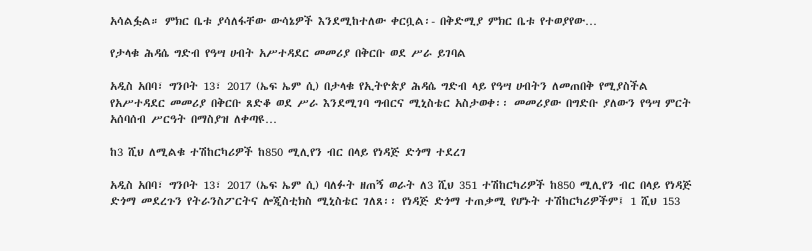አሳልፏል። ምክር ቤቱ ያሳለፋቸው ውሳኔዎች እንደሚከተለው ቀርቧል፡- በቅድሚያ ምክር ቤቱ የተወያየው…

የታላቁ ሕዳሴ ግድብ የዓሣ ሀብት አሥተዳደር መመሪያ በቅርቡ ወደ ሥራ ይገባል

አዲስ አበባ፣ ግንቦት 13፣ 2017 (ኤፍ ኤም ሲ) በታላቁ የኢትዮጵያ ሕዳሴ ግድብ ላይ የዓሣ ሀብትን ለመጠበቅ የሚያስችል የአሥተዳደር መመሪያ በቅርቡ ጸድቆ ወደ ሥራ እንደሚገባ ግብርና ሚኒስቴር አስታወቀ፡፡ መመሪያው በግድቡ ያለውን የዓሣ ምርት አሰባሰብ ሥርዓት በማስያዝ ለቀጣዩ…

ከ3 ሺህ ለሚልቁ ተሽከርካሪዎች ከ850 ሚሊየን ብር በላይ የነዳጅ ድጎማ ተደረገ

አዲስ አበባ፣ ግንቦት 13፣ 2017 (ኤፍ ኤም ሲ) ባለፉት ዘጠኝ ወራት ለ3 ሺህ 351 ተሽከርካሪዎች ከ850 ሚሊየን ብር በላይ የነዳጅ ድጎማ መደረጉን የትራንስፖርትና ሎጂስቲክስ ሚኒስቴር ገለጸ፡፡ የነዳጅ ድጎማ ተጠቃሚ የሆኑት ተሽከርካሪዎችም፤ 1 ሺህ 153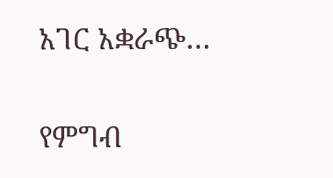አገር አቋራጭ…

የምግብ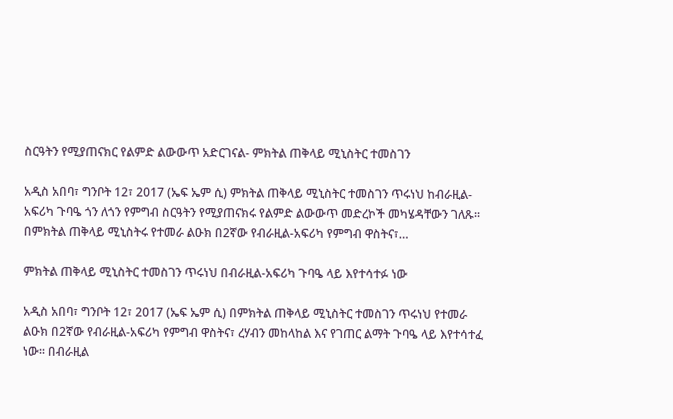ስርዓትን የሚያጠናክር የልምድ ልውውጥ አድርገናል- ምክትል ጠቅላይ ሚኒስትር ተመስገን

አዲስ አበባ፣ ግንቦት 12፣ 2017 (ኤፍ ኤም ሲ) ምክትል ጠቅላይ ሚኒስትር ተመስገን ጥሩነህ ከብራዚል-አፍሪካ ጉባዔ ጎን ለጎን የምግብ ስርዓትን የሚያጠናክሩ የልምድ ልውውጥ መድረኮች መካሄዳቸውን ገለጹ፡፡ በምክትል ጠቅላይ ሚኒስትሩ የተመራ ልዑክ በ2ኛው የብራዚል-አፍሪካ የምግብ ዋስትና፣…

ምክትል ጠቅላይ ሚኒስትር ተመስገን ጥሩነህ በብራዚል-አፍሪካ ጉባዔ ላይ እየተሳተፉ ነው

አዲስ አበባ፣ ግንቦት 12፣ 2017 (ኤፍ ኤም ሲ) በምክትል ጠቅላይ ሚኒስትር ተመስገን ጥሩነህ የተመራ ልዑክ በ2ኛው የብራዚል-አፍሪካ የምግብ ዋስትና፣ ረሃብን መከላከል እና የገጠር ልማት ጉባዔ ላይ እየተሳተፈ ነው፡፡ በብራዚል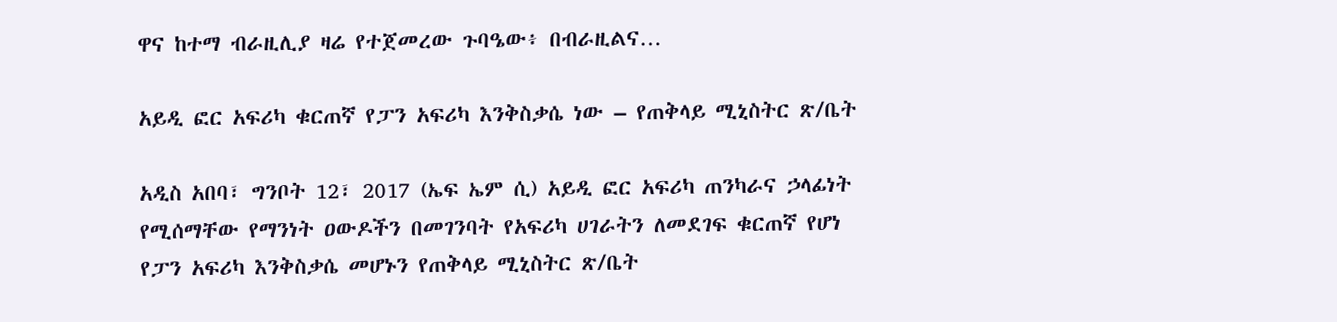ዋና ከተማ ብራዚሊያ ዛሬ የተጀመረው ጉባዔው፥ በብራዚልና…

አይዲ ፎር አፍሪካ ቁርጠኛ የፓን አፍሪካ እንቅስቃሴ ነው – የጠቅላይ ሚኒስትር ጽ/ቤት

አዲስ አበባ፣ ግንቦት 12፣ 2017 (ኤፍ ኤም ሲ) አይዲ ፎር አፍሪካ ጠንካራና ኃላፊነት የሚሰማቸው የማንነት ዐውዶችን በመገንባት የአፍሪካ ሀገራትን ለመደገፍ ቁርጠኛ የሆነ የፓን አፍሪካ እንቅስቃሴ መሆኑን የጠቅላይ ሚኒስትር ጽ/ቤት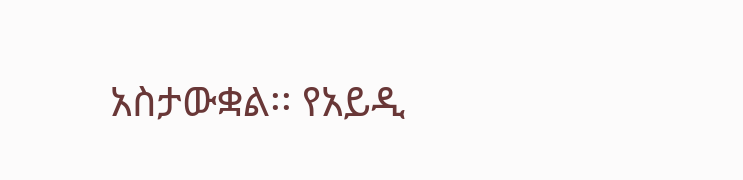አስታውቋል፡፡ የአይዲ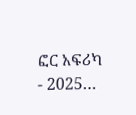ፎር አፍሪካ - 2025…